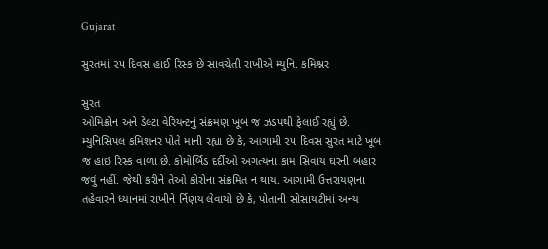Gujarat

સુરતમાં ૨૫ દિવસ હાઈ રિસ્ક છે સાવચેતી રાખીએ મ્યુનિ. કમિશ્નર

સુરત
ઓમિક્રોન અને ડેલ્ટા વેરિયન્ટનું સંક્રમણ ખૂબ જ ઝડપથી ફેલાઈ રહ્યું છે. મ્યુનિસિપલ કમિશનર પોતે માની રહ્યા છે કે, આગામી ૨૫ દિવસ સુરત માટે ખૂબ જ હાઇ રિસ્ક વાળા છે. કોમોર્બિડ દર્દીઓ અગત્યના કામ સિવાય ઘરની બહાર જવું નહીં. જેથી કરીને તેઓ કોરોના સંક્રમિત ન થાય. આગામી ઉત્તરાયણના તહેવારને ધ્યાનમાં રાખીને ર્નિણય લેવાયો છે કે, પોતાની સોસાયટીમાં અન્ય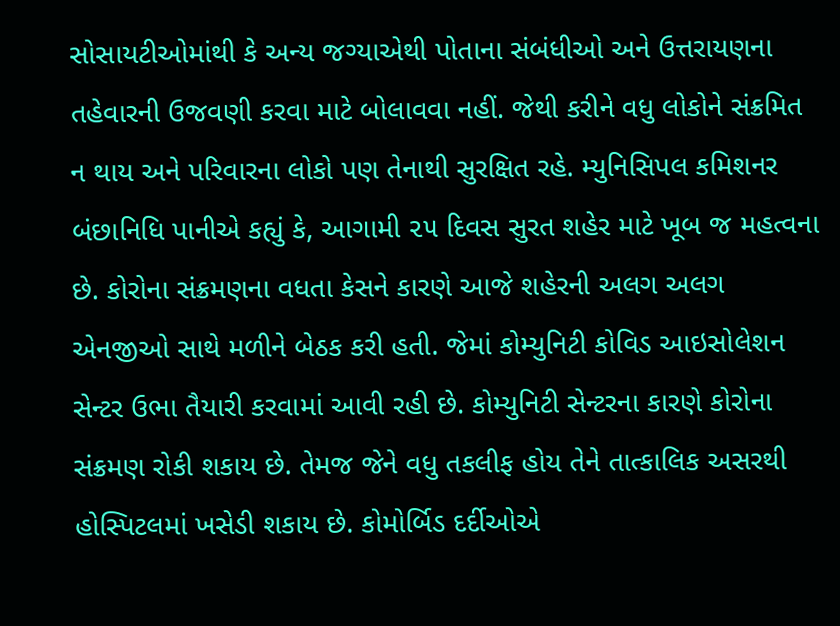સોસાયટીઓમાંથી કે અન્ય જગ્યાએથી પોતાના સંબંધીઓ અને ઉત્તરાયણના તહેવારની ઉજવણી કરવા માટે બોલાવવા નહીં. જેથી કરીને વધુ લોકોને સંક્રમિત ન થાય અને પરિવારના લોકો પણ તેનાથી સુરક્ષિત રહે. મ્યુનિસિપલ કમિશનર બંછાનિધિ પાનીએ કહ્યું કે, આગામી ૨૫ દિવસ સુરત શહેર માટે ખૂબ જ મહત્વના છે. કોરોના સંક્રમણના વધતા કેસને કારણે આજે શહેરની અલગ અલગ એનજીઓ સાથે મળીને બેઠક કરી હતી. જેમાં કોમ્યુનિટી કોવિડ આઇસોલેશન સેન્ટર ઉભા તૈયારી કરવામાં આવી રહી છે. કોમ્યુનિટી સેન્ટરના કારણે કોરોના સંક્રમણ રોકી શકાય છે. તેમજ જેને વધુ તકલીફ હોય તેને તાત્કાલિક અસરથી હોસ્પિટલમાં ખસેડી શકાય છે. કોમોર્બિડ દર્દીઓએ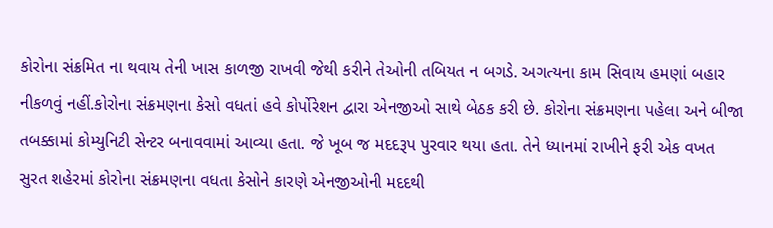કોરોના સંક્રમિત ના થવાય તેની ખાસ કાળજી રાખવી જેથી કરીને તેઓની તબિયત ન બગડે. અગત્યના કામ સિવાય હમણાં બહાર નીકળવું નહીં.કોરોના સંક્રમણના કેસો વધતાં હવે કોર્પોરેશન દ્વારા એનજીઓ સાથે બેઠક કરી છે. કોરોના સંક્રમણના પહેલા અને બીજા તબક્કામાં કોમ્યુનિટી સેન્ટર બનાવવામાં આવ્યા હતા. જે ખૂબ જ મદદરૂપ પુરવાર થયા હતા. તેને ધ્યાનમાં રાખીને ફરી એક વખત સુરત શહેરમાં કોરોના સંક્રમણના વધતા કેસોને કારણે એનજીઓની મદદથી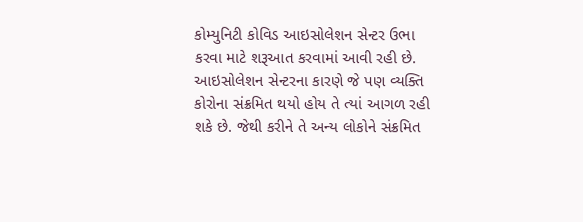કોમ્યુનિટી કોવિડ આઇસોલેશન સેન્ટર ઉભા કરવા માટે શરૂઆત કરવામાં આવી રહી છે. આઇસોલેશન સેન્ટરના કારણે જે પણ વ્યક્તિ કોરોના સંક્રમિત થયો હોય તે ત્યાં આગળ રહી શકે છે. જેથી કરીને તે અન્ય લોકોને સંક્રમિત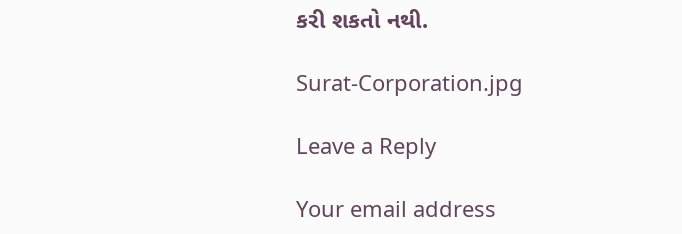કરી શકતો નથી.

Surat-Corporation.jpg

Leave a Reply

Your email address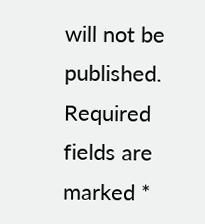will not be published. Required fields are marked *